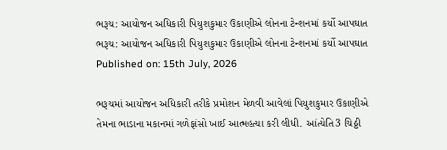ભરૂચ: આયોજન અધિકારી પિયુશકુમાર ઉકાણીએ લોનના ટેન્શનમાં કર્યો આપઘાત
ભરૂચ: આયોજન અધિકારી પિયુશકુમાર ઉકાણીએ લોનના ટેન્શનમાં કર્યો આપઘાત
Published on: 15th July, 2026

ભરૂચમાં આયોજન અધિકારી તરીકે પ્રમોશન મેળવી આવેલાં પિયુશકુમાર ઉકાણીએ તેમના ભાડાના મકાનમાં ગળેફાંસો ખાઈ આત્મહત્યા કરી લીધી. આંત્યેતિ3 ચિઠ્ઠી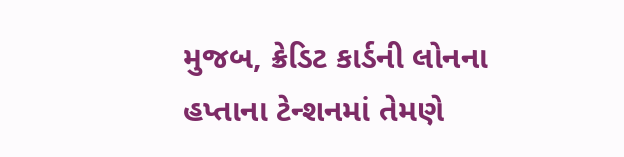મુજબ, ક્રેડિટ કાર્ડની લોનના હપ્તાના ટેન્શનમાં તેમણે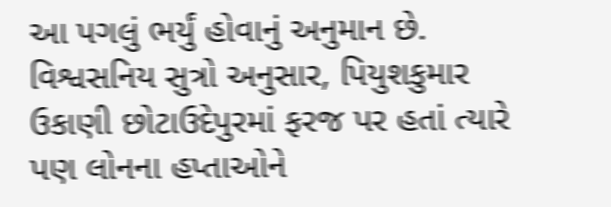આ પગલું ભર્યું હોવાનું અનુમાન છે. વિશ્વસનિય સુત્રો અનુસાર, પિયુશકુમાર ઉકાણી છોટાઉદેપુરમાં ફરજ પર હતાં ત્યારે પણ લોનના હપ્તાઓને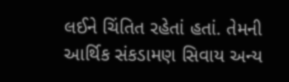લઈને ચિંતિત રહેતાં હતાં. તેમની આર્થિક સંકડામણ સિવાય અન્ય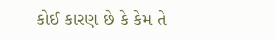કોઈ કારણ છે કે કેમ તે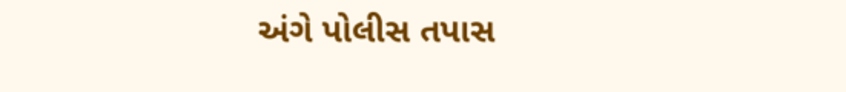અંગે પોલીસ તપાસ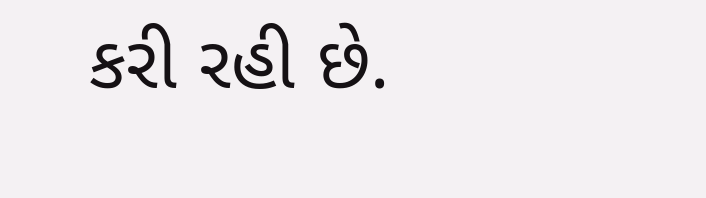કરી રહી છે.